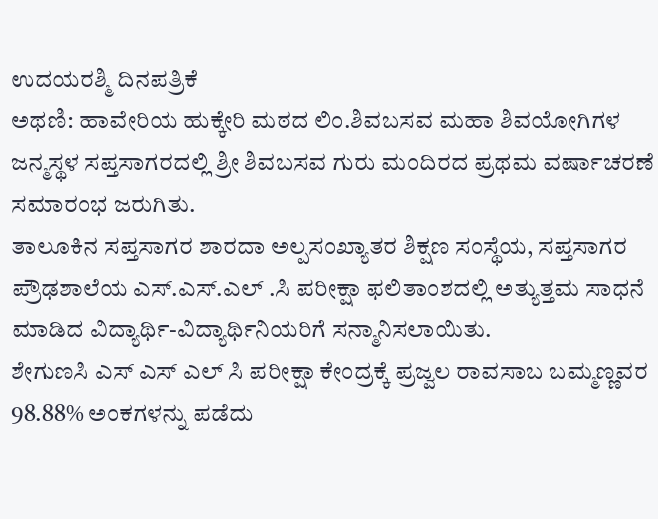ಉದಯರಶ್ಮಿ ದಿನಪತ್ರಿಕೆ
ಅಥಣಿ: ಹಾವೇರಿಯ ಹುಕ್ಕೇರಿ ಮಠದ ಲಿಂ.ಶಿವಬಸವ ಮಹಾ ಶಿವಯೋಗಿಗಳ ಜನ್ಮಸ್ಥಳ ಸಪ್ತಸಾಗರದಲ್ಲಿ ಶ್ರೀ ಶಿವಬಸವ ಗುರು ಮಂದಿರದ ಪ್ರಥಮ ವರ್ಷಾಚರಣೆ ಸಮಾರಂಭ ಜರುಗಿತು.
ತಾಲೂಕಿನ ಸಪ್ತಸಾಗರ ಶಾರದಾ ಅಲ್ಪಸಂಖ್ಯಾತರ ಶಿಕ್ಷಣ ಸಂಸ್ಥೆಯ, ಸಪ್ತಸಾಗರ ಪ್ರೌಢಶಾಲೆಯ ಎಸ್.ಎಸ್.ಎಲ್ .ಸಿ ಪರೀಕ್ಷಾ ಫಲಿತಾಂಶದಲ್ಲಿ ಅತ್ಯುತ್ತಮ ಸಾಧನೆ ಮಾಡಿದ ವಿದ್ಯಾರ್ಥಿ-ವಿದ್ಯಾರ್ಥಿನಿಯರಿಗೆ ಸನ್ಮಾನಿಸಲಾಯಿತು.
ಶೇಗುಣಸಿ ಎಸ್ ಎಸ್ ಎಲ್ ಸಿ ಪರೀಕ್ಷಾ ಕೇಂದ್ರಕ್ಕೆ ಪ್ರಜ್ವಲ ರಾವಸಾಬ ಬಮ್ಮಣ್ಣವರ 98.88% ಅಂಕಗಳನ್ನು ಪಡೆದು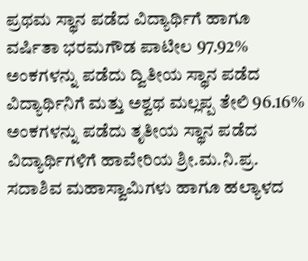ಪ್ರಥಮ ಸ್ಥಾನ ಪಡೆದ ವಿದ್ಯಾರ್ಥಿಗೆ ಹಾಗೂ ವರ್ಷಿತಾ ಭರಮಗೌಡ ಪಾಟೀಲ 97.92% ಅಂಕಗಳನ್ನು ಪಡೆದು ದ್ವಿತೀಯ ಸ್ಥಾನ ಪಡೆದ ವಿದ್ಯಾರ್ಥಿನಿಗೆ ಮತ್ತು ಅಶ್ವಥ ಮಲ್ಲಪ್ಪ ತೇಲಿ 96.16% ಅಂಕಗಳನ್ನು ಪಡೆದು ತೃತೀಯ ಸ್ಥಾನ ಪಡೆದ ವಿದ್ಯಾರ್ಥಿಗಳಿಗೆ ಹಾವೇರಿಯ ಶ್ರೀ.ಮ.ನಿ.ಪ್ರ. ಸದಾಶಿವ ಮಹಾಸ್ವಾಮಿಗಳು ಹಾಗೂ ಹಲ್ಯಾಳದ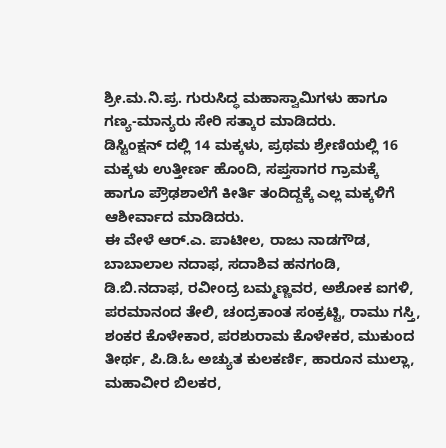ಶ್ರೀ.ಮ.ನಿ.ಪ್ರ. ಗುರುಸಿದ್ಧ ಮಹಾಸ್ವಾಮಿಗಳು ಹಾಗೂ ಗಣ್ಯ-ಮಾನ್ಯರು ಸೇರಿ ಸತ್ಕಾರ ಮಾಡಿದರು.
ಡಿಸ್ಟಿಂಕ್ಷನ್ ದಲ್ಲಿ 14 ಮಕ್ಕಳು, ಪ್ರಥಮ ಶ್ರೇಣಿಯಲ್ಲಿ 16 ಮಕ್ಕಳು ಉತ್ತೀರ್ಣ ಹೊಂದಿ, ಸಪ್ತಸಾಗರ ಗ್ರಾಮಕ್ಕೆ ಹಾಗೂ ಪ್ರೌಢಶಾಲೆಗೆ ಕೀರ್ತಿ ತಂದಿದ್ದಕ್ಕೆ ಎಲ್ಲ ಮಕ್ಕಳಿಗೆ ಆಶೀರ್ವಾದ ಮಾಡಿದರು.
ಈ ವೇಳೆ ಆರ್.ಎ. ಪಾಟೀಲ, ರಾಜು ನಾಡಗೌಡ, ಬಾಬಾಲಾಲ ನದಾಫ, ಸದಾಶಿವ ಹನಗಂಡಿ, ಡಿ.ಬಿ.ನದಾಫ, ರವೀಂದ್ರ ಬಮ್ಮಣ್ಣವರ, ಅಶೋಕ ಐಗಳಿ, ಪರಮಾನಂದ ತೇಲಿ, ಚಂದ್ರಕಾಂತ ಸಂಕ್ರಟ್ಟಿ, ರಾಮು ಗಸ್ತಿ, ಶಂಕರ ಕೊಳೇಕಾರ, ಪರಶುರಾಮ ಕೊಳೇಕರ, ಮುಕುಂದ ತೀರ್ಥ, ಪಿ.ಡಿ.ಓ ಅಚ್ಯುತ ಕುಲಕರ್ಣಿ, ಹಾರೂನ ಮುಲ್ಲಾ, ಮಹಾವೀರ ಬಿಲಕರ,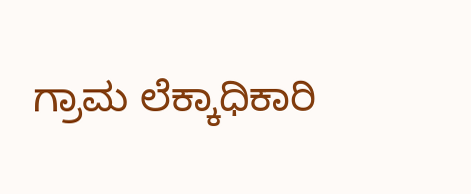ಗ್ರಾಮ ಲೆಕ್ಕಾಧಿಕಾರಿ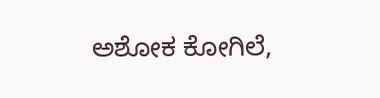ಅಶೋಕ ಕೋಗಿಲೆ,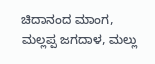ಚಿದಾನಂದ ಮಾಂಗ, ಮಲ್ಲಪ್ಪ ಜಗದಾಳ, ಮಲ್ಲು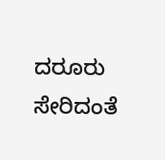ದರೂರು ಸೇರಿದಂತೆ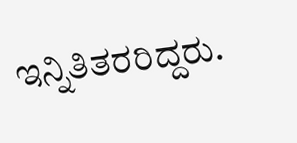ಇನ್ನಿತಿತರರಿದ್ದರು.